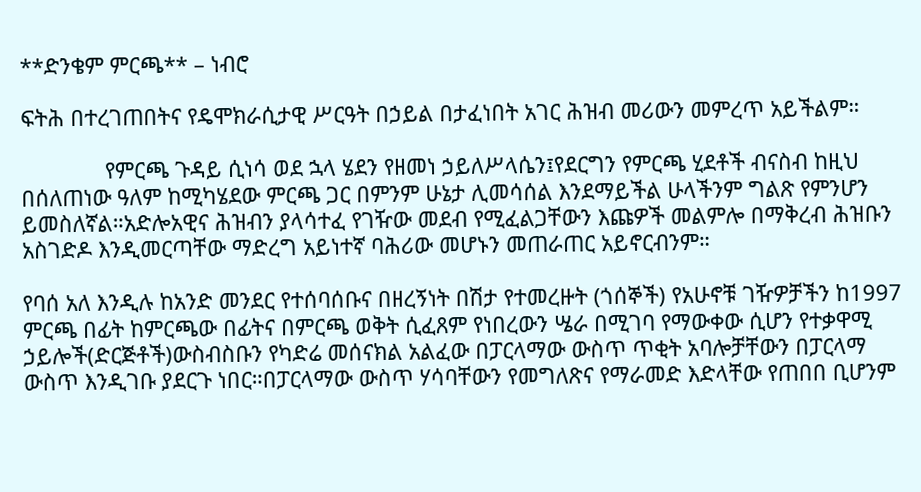**ድንቄም ምርጫ** – ነብሮ

ፍትሕ በተረገጠበትና የዴሞክራሲታዊ ሥርዓት በኃይል በታፈነበት አገር ሕዝብ መሪውን መምረጥ አይችልም።

              የምርጫ ጉዳይ ሲነሳ ወደ ኋላ ሄደን የዘመነ ኃይለሥላሴን፤የደርግን የምርጫ ሂደቶች ብናስብ ከዚህ በሰለጠነው ዓለም ከሚካሄደው ምርጫ ጋር በምንም ሁኔታ ሊመሳሰል እንደማይችል ሁላችንም ግልጽ የምንሆን ይመስለኛል።አድሎአዊና ሕዝብን ያላሳተፈ የገዥው መደብ የሚፈልጋቸውን እጩዎች መልምሎ በማቅረብ ሕዝቡን አስገድዶ እንዲመርጣቸው ማድረግ አይነተኛ ባሕሪው መሆኑን መጠራጠር አይኖርብንም።

የባሰ አለ እንዲሉ ከአንድ መንደር የተሰባሰቡና በዘረኝነት በሽታ የተመረዙት (ጎሰኞች) የአሁኖቹ ገዥዎቻችን ከ1997 ምርጫ በፊት ከምርጫው በፊትና በምርጫ ወቅት ሲፈጸም የነበረውን ሤራ በሚገባ የማውቀው ሲሆን የተቃዋሚ ኃይሎች(ድርጅቶች)ውስብስቡን የካድሬ መሰናክል አልፈው በፓርላማው ውስጥ ጥቂት አባሎቻቸውን በፓርላማ ውስጥ እንዲገቡ ያደርጉ ነበር።በፓርላማው ውስጥ ሃሳባቸውን የመግለጽና የማራመድ እድላቸው የጠበበ ቢሆንም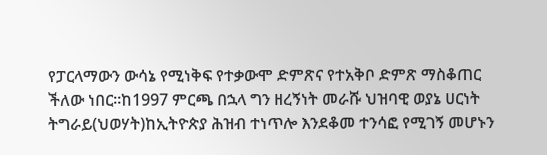የፓርላማውን ውሳኔ የሚነቅፍ የተቃውሞ ድምጽና የተአቅቦ ድምጽ ማስቆጠር ችለው ነበር።ከ1997 ምርጫ በኋላ ግን ዘረኝነት መራሹ ህዝባዊ ወያኔ ሀርነት ትግራይ(ህወሃት)ከኢትዮጵያ ሕዝብ ተነጥሎ እንደቆመ ተንሳፎ የሚገኝ መሆኑን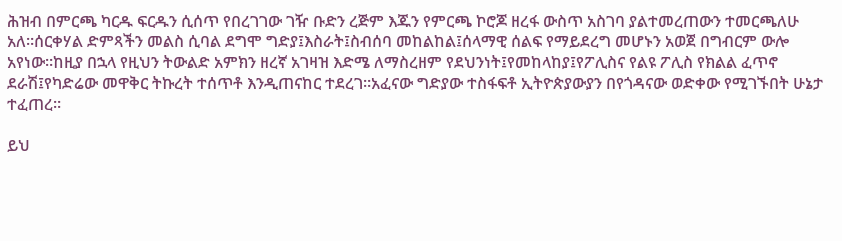ሕዝብ በምርጫ ካርዱ ፍርዱን ሲሰጥ የበረገገው ገዥ ቡድን ረጅም እጁን የምርጫ ኮሮጆ ዘረፋ ውስጥ አስገባ ያልተመረጠውን ተመርጫለሁ አለ።ሰርቀሃል ድምጻችን መልስ ሲባል ደግሞ ግድያ፤እስራት፤ስብሰባ መከልከል፤ሰላማዊ ሰልፍ የማይደረግ መሆኑን አወጀ በግብርም ውሎ አየነው።ከዚያ በኋላ የዚህን ትውልድ አምክን ዘረኛ አገዛዝ እድሜ ለማስረዘም የደህንነት፤የመከላከያ፤የፖሊስና የልዩ ፖሊስ የክልል ፈጥኖ ደራሽ፤የካድሬው መዋቅር ትኩረት ተሰጥቶ እንዲጠናከር ተደረገ።አፈናው ግድያው ተስፋፍቶ ኢትዮጵያውያን በየጎዳናው ወድቀው የሚገኙበት ሁኔታ ተፈጠረ።

ይህ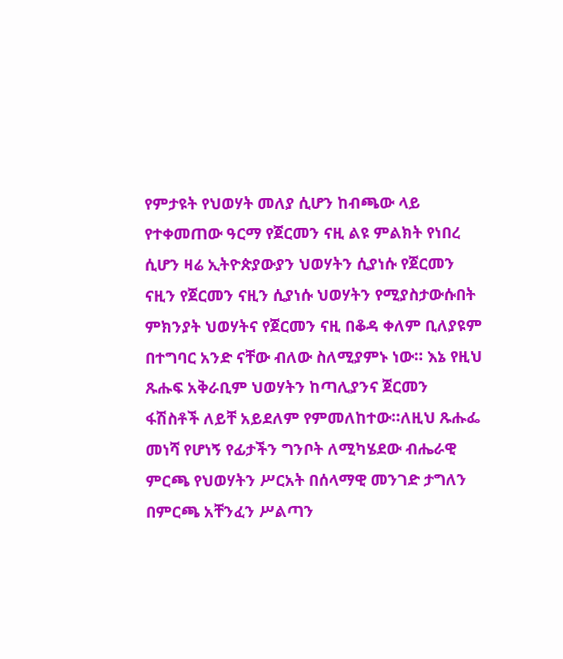የምታዩት የህወሃት መለያ ሲሆን ከብጫው ላይ የተቀመጠው ዓርማ የጀርመን ናዚ ልዩ ምልክት የነበረ ሲሆን ዛሬ ኢትዮጵያውያን ህወሃትን ሲያነሱ የጀርመን ናዚን የጀርመን ናዚን ሲያነሱ ህወሃትን የሚያስታውሱበት ምክንያት ህወሃትና የጀርመን ናዚ በቆዳ ቀለም ቢለያዩም በተግባር አንድ ናቸው ብለው ስለሚያምኑ ነው። እኔ የዚህ ጹሑፍ አቅራቢም ህወሃትን ከጣሊያንና ጀርመን ፋሽስቶች ለይቸ አይደለም የምመለከተው።ለዚህ ጹሑፌ መነሻ የሆነኝ የፊታችን ግንቦት ለሚካሄደው ብሔራዊ ምርጫ የህወሃትን ሥርአት በሰላማዊ መንገድ ታግለን በምርጫ አቸንፈን ሥልጣን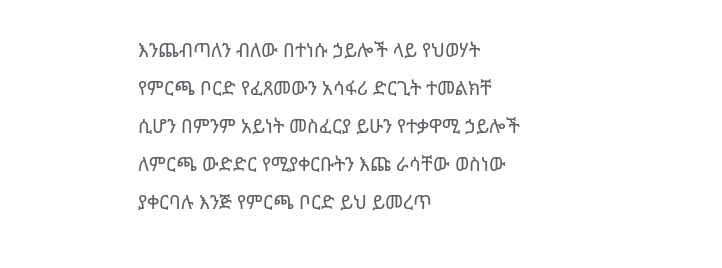እንጨብጣለን ብለው በተነሱ ኃይሎች ላይ የህወሃት የምርጫ ቦርድ የፈጸመውን አሳፋሪ ድርጊት ተመልክቸ ሲሆን በምንም አይነት መስፈርያ ይሁን የተቃዋሚ ኃይሎች ለምርጫ ውድድር የሚያቀርቡትን እጩ ራሳቸው ወስነው ያቀርባሉ እንጅ የምርጫ ቦርድ ይህ ይመረጥ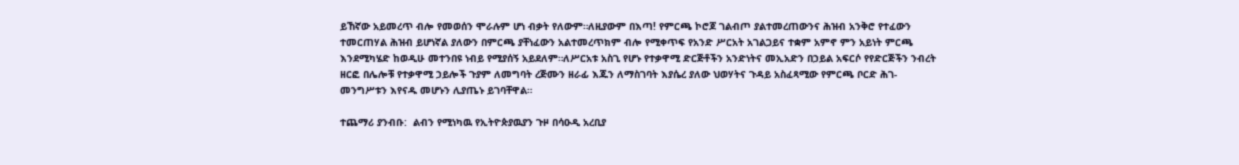ይኸኛው አይመረጥ ብሎ የመወሰን ሞራሉም ሆነ ብቃት የለውም።ለዚያውም በእጣ! የምርጫ ኮሮጆ ገልብጦ ያልተመረጠውንና ሕዝብ አንቅሮ የተፈውን ተመርጠሃል ሕዝብ ይሆነኛል ያለውን በምርጫ ያቸነፈውን አልተመረጥክም ብሎ የሚቀጥፍ የአንድ ሥርአት አገልጋይና ተቋም አምኖ ምን አይነት ምርጫ እንደሚካሄድ ከወዲሁ መተንበዩ ነብይ የሚያሰኝ አይደለም።ለሥርአቱ አስጊ የሆኑ የተቃዋሚ ድርጅቶችን አንድነትና መኢአድን በኃይል አፍርሶ የየድርጅችን ንብረት ዘርፎ በሌሎቹ የተቃዋሚ ኃይሎች ጉያም ለመግባት ረጅሙን ዘራፊ እጁን ለማስገባት እያሴረ ያለው ህወሃትና ጉዳይ አስፈጻሚው የምርጫ ቦርድ ሕገ-መንግሥቱን እየናዱ መሆኑን ሊያጤኑ ይገባቸዋል።

ተጨማሪ ያንብቡ:  ልብን የሚነካዉ የኢትዮጵያዉያን ጉዞ በሳዑዲ አረቢያ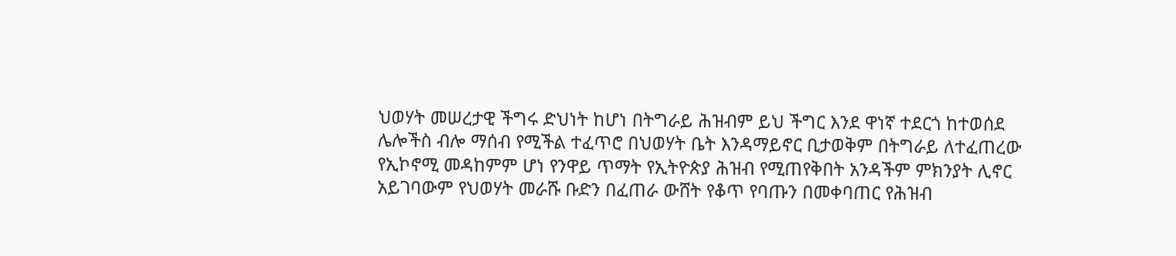ህወሃት መሠረታዊ ችግሩ ድህነት ከሆነ በትግራይ ሕዝብም ይህ ችግር እንደ ዋነኛ ተደርጎ ከተወሰደ ሌሎችስ ብሎ ማሰብ የሚችል ተፈጥሮ በህወሃት ቤት እንዳማይኖር ቢታወቅም በትግራይ ለተፈጠረው የኢኮኖሚ መዳከምም ሆነ የንዋይ ጥማት የኢትዮጵያ ሕዝብ የሚጠየቅበት አንዳችም ምክንያት ሊኖር አይገባውም የህወሃት መራሹ ቡድን በፈጠራ ውሸት የቆጥ የባጡን በመቀባጠር የሕዝብ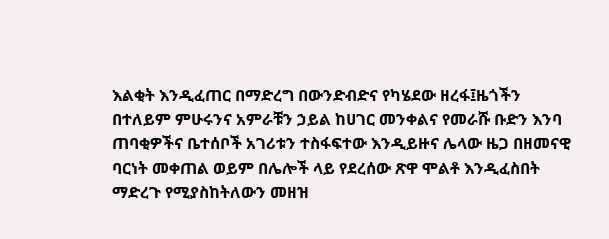እልቂት እንዲፈጠር በማድረግ በውንድብድና የካሄደው ዘረፋ፤ዜጎችን በተለይም ምሁሩንና አምራቹን ኃይል ከሀገር መንቀልና የመራሹ ቡድን እንባ ጠባቂዎችና ቤተሰቦች አገሪቱን ተስፋፍተው እንዲይዙና ሌላው ዜጋ በዘመናዊ ባርነት መቀጠል ወይም በሌሎች ላይ የደረሰው ጽዋ ሞልቶ እንዲፈስበት ማድረጉ የሚያስከትለውን መዘዝ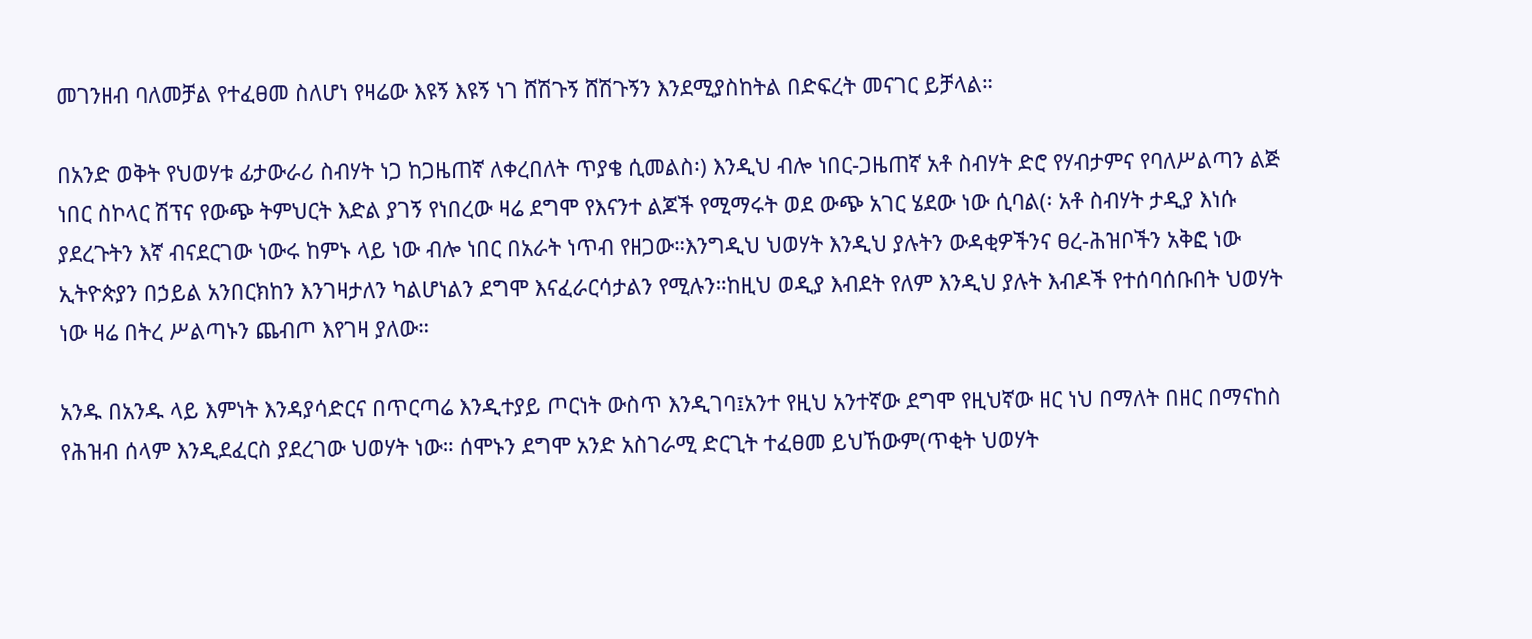መገንዘብ ባለመቻል የተፈፀመ ስለሆነ የዛሬው እዩኝ እዩኝ ነገ ሸሽጉኝ ሸሽጉኝን እንደሚያስከትል በድፍረት መናገር ይቻላል።

በአንድ ወቅት የህወሃቱ ፊታውራሪ ስብሃት ነጋ ከጋዜጠኛ ለቀረበለት ጥያቄ ሲመልስ፡) እንዲህ ብሎ ነበር-ጋዜጠኛ አቶ ስብሃት ድሮ የሃብታምና የባለሥልጣን ልጅ ነበር ስኮላር ሽፕና የውጭ ትምህርት እድል ያገኝ የነበረው ዛሬ ደግሞ የእናንተ ልጆች የሚማሩት ወደ ውጭ አገር ሄደው ነው ሲባል(፡ አቶ ስብሃት ታዲያ እነሱ ያደረጉትን እኛ ብናደርገው ነውሩ ከምኑ ላይ ነው ብሎ ነበር በአራት ነጥብ የዘጋው።እንግዲህ ህወሃት እንዲህ ያሉትን ውዳቂዎችንና ፀረ-ሕዝቦችን አቅፎ ነው ኢትዮጵያን በኃይል አንበርክከን እንገዛታለን ካልሆነልን ደግሞ እናፈራርሳታልን የሚሉን።ከዚህ ወዲያ እብደት የለም እንዲህ ያሉት እብዶች የተሰባሰቡበት ህወሃት ነው ዛሬ በትረ ሥልጣኑን ጨብጦ እየገዛ ያለው።

አንዱ በአንዱ ላይ እምነት እንዳያሳድርና በጥርጣሬ እንዲተያይ ጦርነት ውስጥ እንዲገባ፤አንተ የዚህ አንተኛው ደግሞ የዚህኛው ዘር ነህ በማለት በዘር በማናከስ የሕዝብ ሰላም እንዲደፈርስ ያደረገው ህወሃት ነው። ሰሞኑን ደግሞ አንድ አስገራሚ ድርጊት ተፈፀመ ይህኸውም(ጥቂት ህወሃት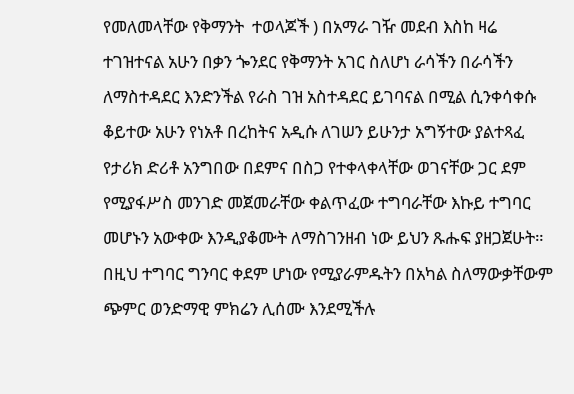የመለመላቸው የቅማንት  ተወላጆች ) በአማራ ገዥ መደብ እስከ ዛሬ ተገዝተናል አሁን በቃን ጐንደር የቅማንት አገር ስለሆነ ራሳችን በራሳችን ለማስተዳደር እንድንችል የራስ ገዝ አስተዳደር ይገባናል በሚል ሲንቀሳቀሱ ቆይተው አሁን የነአቶ በረከትና አዲሱ ለገሠን ይሁንታ አግኝተው ያልተጻፈ የታሪክ ድሪቶ አንግበው በደምና በስጋ የተቀላቀላቸው ወገናቸው ጋር ደም የሚያፋሥስ መንገድ መጀመራቸው ቀልጥፈው ተግባራቸው እኩይ ተግባር መሆኑን አውቀው እንዲያቆሙት ለማስገንዘብ ነው ይህን ጹሑፍ ያዘጋጀሁት። በዚህ ተግባር ግንባር ቀደም ሆነው የሚያራምዱትን በአካል ስለማውቃቸውም ጭምር ወንድማዊ ምክሬን ሊሰሙ እንደሚችሉ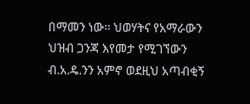በማመን ነው። ህወሃትና የአማራውን ህዝብ ጋንጃ እየመታ የሚገኘውን ብ.አ.ዴ.ንን አምኖ ወደዚህ አጣብቂኝ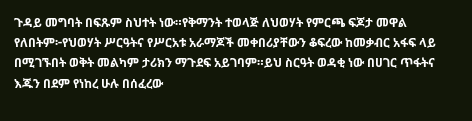ጉዳይ መግባት በፍጹም ስህተት ነው።የቅማንት ተወላጅ ለህወሃት የምርጫ ፍጆታ መዋል የለበትም፦የህወሃት ሥርዓትና የሥርአቱ አራማጆች መቀበሪያቸውን ቆፍረው ከመቃብር አፋፍ ላይ በሚገኙበት ወቅት መልካም ታሪክን ማጉደፍ አይገባም።ይህ ስርዓት ወዳቂ ነው በሀገር ጥፋትና እጁን በደም የነከረ ሁሉ በሰፈረው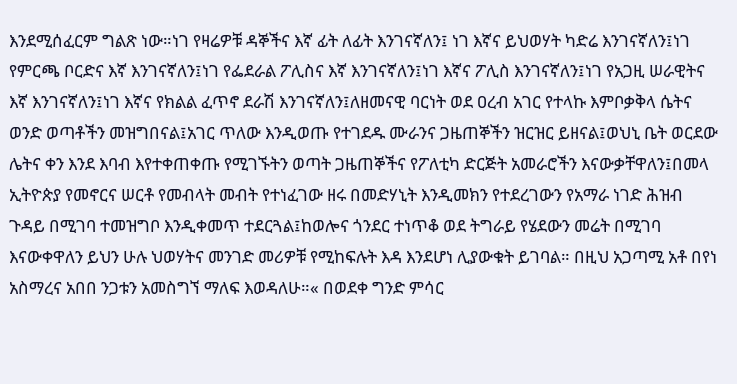እንደሚሰፈርም ግልጽ ነው።ነገ የዛሬዎቹ ዳኞችና እኛ ፊት ለፊት እንገናኛለን፤ ነገ እኛና ይህወሃት ካድሬ እንገናኛለን፤ነገ የምርጫ ቦርድና እኛ እንገናኛለን፤ነገ የፌደራል ፖሊስና እኛ እንገናኛለን፤ነገ እኛና ፖሊስ እንገናኛለን፤ነገ የአጋዚ ሠራዊትና እኛ እንገናኛለን፤ነገ እኛና የክልል ፈጥኖ ደራሽ እንገናኛለን፤ለዘመናዊ ባርነት ወደ ዐረብ አገር የተላኩ እምቦቃቅላ ሴትና ወንድ ወጣቶችን መዝግበናል፤አገር ጥለው እንዲወጡ የተገደዱ ሙራንና ጋዜጠኞችን ዝርዝር ይዘናል፤ወህኒ ቤት ወርደው ሌትና ቀን እንደ እባብ እየተቀጠቀጡ የሚገኙትን ወጣት ጋዜጠኞችና የፖለቲካ ድርጅት አመራሮችን እናውቃቸዋለን፤በመላ ኢትዮጵያ የመኖርና ሠርቶ የመብላት መብት የተነፈገው ዘሩ በመድሃኒት እንዲመክን የተደረገውን የአማራ ነገድ ሕዝብ ጉዳይ በሚገባ ተመዝግቦ እንዲቀመጥ ተደርጓል፤ከወሎና ጎንደር ተነጥቆ ወደ ትግራይ የሄደውን መሬት በሚገባ እናውቀዋለን ይህን ሁሉ ህወሃትና መንገድ መሪዎቹ የሚከፍሉት እዳ እንደሆነ ሊያውቁት ይገባል። በዚህ አጋጣሚ አቶ በየነ አስማረና አበበ ንጋቱን አመስግኘ ማለፍ እወዳለሁ።« በወደቀ ግንድ ምሳር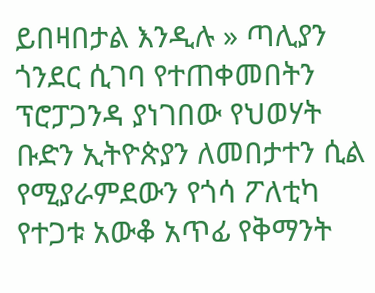ይበዛበታል እንዲሉ » ጣሊያን ጎንደር ሲገባ የተጠቀመበትን ፕሮፓጋንዳ ያነገበው የህወሃት ቡድን ኢትዮጵያን ለመበታተን ሲል የሚያራምደውን የጎሳ ፖለቲካ የተጋቱ አውቆ አጥፊ የቅማንት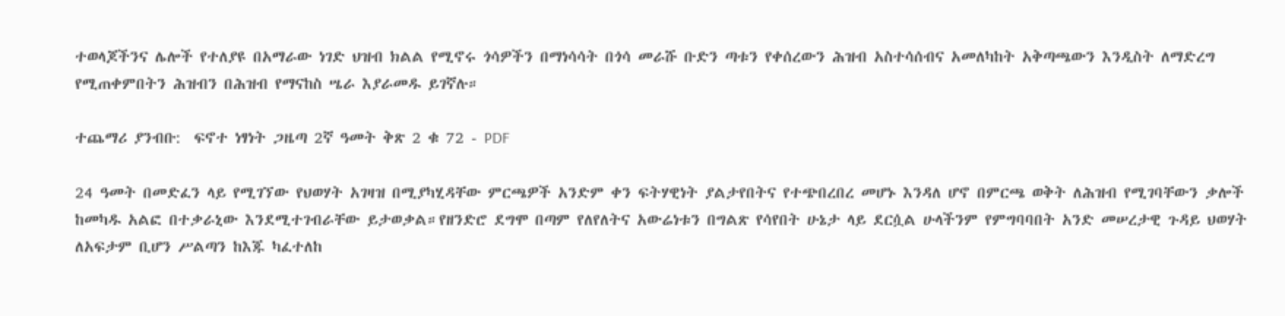ተወላጆችንና ሌሎች የተለያዩ በአማራው ነገድ ህዝብ ክልል የሚኖሩ ጎሳዎችን በማነሳሳት በጎሳ መራሹ ቡድን ጣቱን የቀሰረውን ሕዝብ አስተሳሰብና አመለካከት አቅጣጫውን እንዲስት ለማድረግ የሚጠቀምበትን ሕዝብን በሕዝብ የማናከስ ሤራ እያራመዱ ይገኛሉ።

ተጨማሪ ያንብቡ:  ፍኖተ ነፃነት ጋዜጣ 2ኛ ዓመት ቅጽ 2 ቁ 72 - PDF

24 ዓመት በመድፈን ላይ የሚገኘው የህወሃት አገዛዝ በሚያካሂዳቸው ምርጫዎች አንድም ቀን ፍትሃዊነት ያልታየበትና የተጭበረበረ መሆኑ እንዳለ ሆኖ በምርጫ ወቅት ለሕዝብ የሚገባቸውን ቃሎች ከመካዱ አልፎ በተቃራኒው እንደሚተገብራቸው ይታወቃል።የዘንድሮ ደግሞ በጣም የለየለትና አውሬነቱን በግልጽ የሳየበት ሁኔታ ላይ ደርሷል ሁላችንም የምግባባበት አንድ መሠረታዊ ጉዳይ ህወሃት ለአፍታም ቢሆን ሥልጣን ከእጁ ካፈተለከ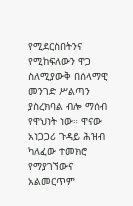የሚደርስበትንና የሚከፍለውን ዋጋ ስለሚያውቅ በሰላማዊ መንገድ ሥልጣን ያስረክባል ብሎ ማሰብ የዋህነት ነው። ዋናው አነጋጋሪ ጉዳይ ሕዝብ ካለፈው ተመክሮ የማያገኘውና አልመርጥም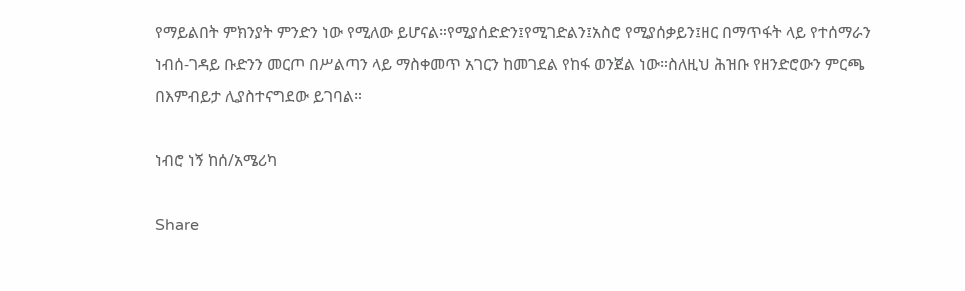የማይልበት ምክንያት ምንድን ነው የሚለው ይሆናል።የሚያሰድድን፤የሚገድልን፤አስሮ የሚያሰቃይን፤ዘር በማጥፋት ላይ የተሰማራን ነብሰ-ገዳይ ቡድንን መርጦ በሥልጣን ላይ ማስቀመጥ አገርን ከመገደል የከፋ ወንጀል ነው።ስለዚህ ሕዝቡ የዘንድሮውን ምርጫ በእምብይታ ሊያስተናግደው ይገባል።

ነብሮ ነኝ ከሰ/አሜሪካ

Share